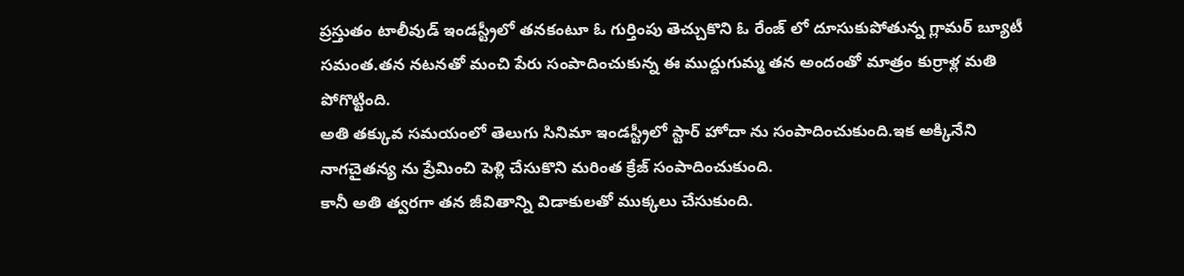ప్రస్తుతం టాలీవుడ్ ఇండస్ట్రీలో తనకంటూ ఓ గుర్తింపు తెచ్చుకొని ఓ రేంజ్ లో దూసుకుపోతున్న గ్లామర్ బ్యూటీ సమంత.తన నటనతో మంచి పేరు సంపాదించుకున్న ఈ ముద్దుగుమ్మ తన అందంతో మాత్రం కుర్రాళ్ల మతి పోగొట్టింది.
అతి తక్కువ సమయంలో తెలుగు సినిమా ఇండస్ట్రీలో స్టార్ హోదా ను సంపాదించుకుంది.ఇక అక్కినేని నాగచైతన్య ను ప్రేమించి పెళ్లి చేసుకొని మరింత క్రేజ్ సంపాదించుకుంది.
కానీ అతి త్వరగా తన జీవితాన్ని విడాకులతో ముక్కలు చేసుకుంది.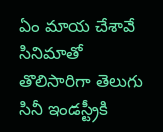ఏం మాయ చేశావే సినిమాతో తొలిసారిగా తెలుగు సినీ ఇండస్ట్రీకి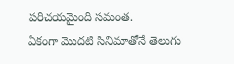పరిచయమైంది సమంత.
ఏకంగా మొదటి సినిమాతోనే తెలుగు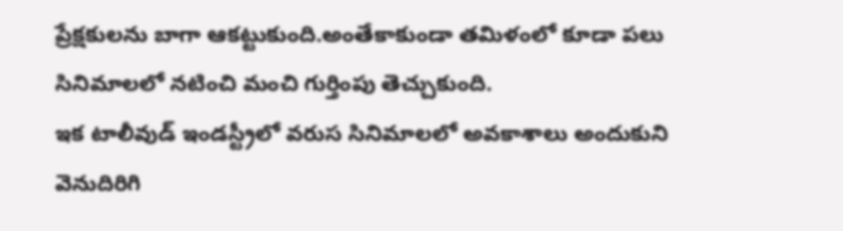ప్రేక్షకులను బాగా ఆకట్టుకుంది.అంతేకాకుండా తమిళంలో కూడా పలు సినిమాలలో నటించి మంచి గుర్తింపు తెచ్చుకుంది.
ఇక టాలీవుడ్ ఇండస్ట్రీలో వరుస సినిమాలలో అవకాశాలు అందుకుని వెనుదిరిగి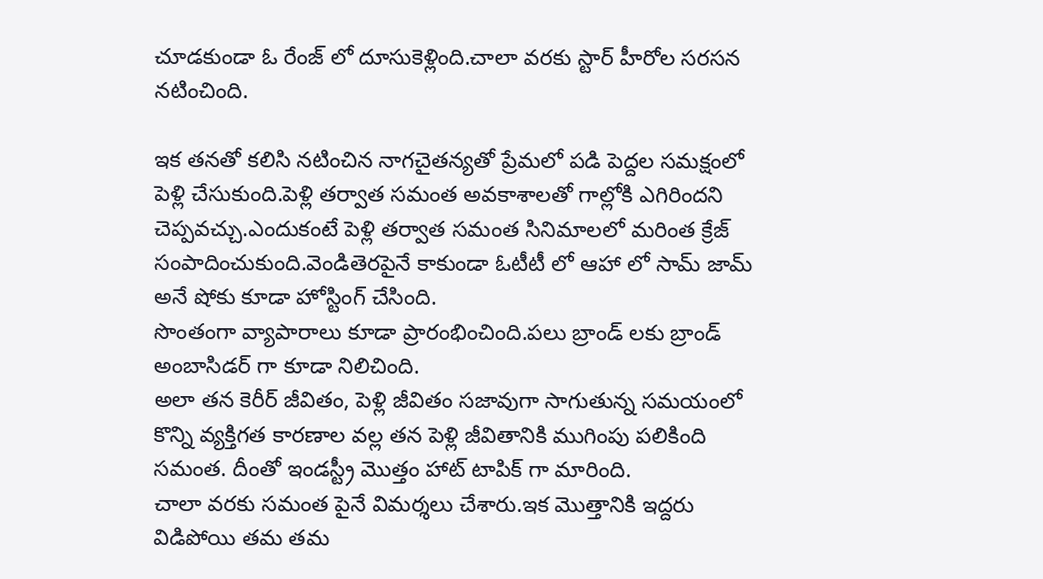చూడకుండా ఓ రేంజ్ లో దూసుకెళ్లింది.చాలా వరకు స్టార్ హీరోల సరసన నటించింది.

ఇక తనతో కలిసి నటించిన నాగచైతన్యతో ప్రేమలో పడి పెద్దల సమక్షంలో పెళ్లి చేసుకుంది.పెళ్లి తర్వాత సమంత అవకాశాలతో గాల్లోకి ఎగిరిందని చెప్పవచ్చు.ఎందుకంటే పెళ్లి తర్వాత సమంత సినిమాలలో మరింత క్రేజ్ సంపాదించుకుంది.వెండితెరపైనే కాకుండా ఓటీటీ లో ఆహా లో సామ్ జామ్ అనే షోకు కూడా హోస్టింగ్ చేసింది.
సొంతంగా వ్యాపారాలు కూడా ప్రారంభించింది.పలు బ్రాండ్ లకు బ్రాండ్ అంబాసిడర్ గా కూడా నిలిచింది.
అలా తన కెరీర్ జీవితం, పెళ్లి జీవితం సజావుగా సాగుతున్న సమయంలో కొన్ని వ్యక్తిగత కారణాల వల్ల తన పెళ్లి జీవితానికి ముగింపు పలికింది సమంత. దీంతో ఇండస్ట్రీ మొత్తం హాట్ టాపిక్ గా మారింది.
చాలా వరకు సమంత పైనే విమర్శలు చేశారు.ఇక మొత్తానికి ఇద్దరు విడిపోయి తమ తమ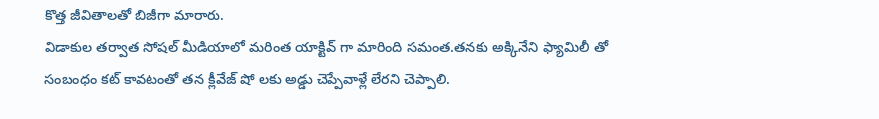కొత్త జీవితాలతో బిజీగా మారారు.
విడాకుల తర్వాత సోషల్ మీడియాలో మరింత యాక్టివ్ గా మారింది సమంత.తనకు అక్కినేని ఫ్యామిలీ తో సంబంధం కట్ కావటంతో తన క్లీవేజ్ షో లకు అడ్డు చెప్పేవాళ్లే లేరని చెప్పాలి.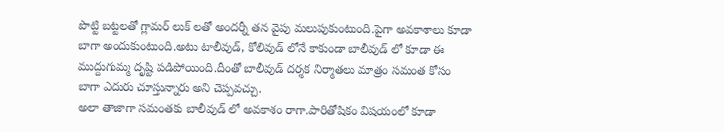పొట్టి బట్టలతో గ్లామర్ లుక్ లతో అందర్నీ తన వైపు మలుపుకుంటుంది.పైగా అవకాశాలు కూడా బాగా అందుకుంటుంది.అటు టాలీవుడ్, కోలివుడ్ లోనే కాకుండా బాలీవుడ్ లో కూడా ఈ ముద్దుగుమ్మ దృష్టి పడిపోయింది.దీంతో బాలీవుడ్ దర్శక నిర్మాతలు మాత్రం సమంత కోసం బాగా ఎదురు చూస్తున్నారు అని చెప్పవచ్చు.
అలా తాజాగా సమంతకు బాలీవుడ్ లో అవకాశం రాగా.పారితోషికం విషయంలో కూడా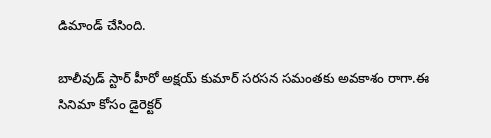డిమాండ్ చేసింది.

బాలీవుడ్ స్టార్ హీరో అక్షయ్ కుమార్ సరసన సమంతకు అవకాశం రాగా.ఈ సినిమా కోసం డైరెక్టర్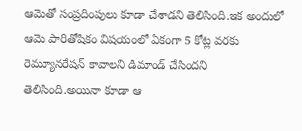ఆమెతో సంప్రదింపులు కూడా చేశాడని తెలిసింది.ఇక అందులో ఆమె పారితోషికం విషయంలో ఏకంగా 5 కోట్ల వరకు రెమ్యూనరేషన్ కావాలని డిమాండ్ చేసిందని తెలిసింది.అయినా కూడా ఆ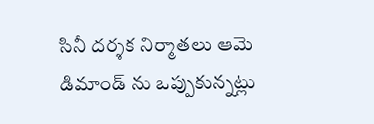సినీ దర్శక నిర్మాతలు ఆమె డిమాండ్ ను ఒప్పుకున్నట్లు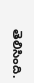తెలిసింది.